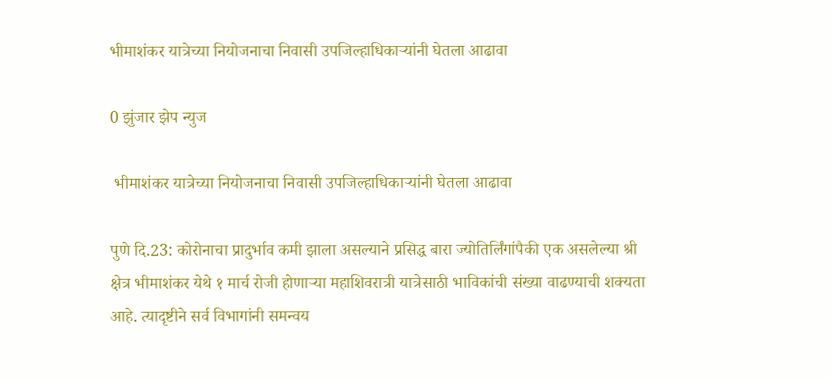भीमाशंकर यात्रेच्या नियोजनाचा निवासी उपजिल्हाधिकाऱ्यांनी घेतला आढावा

0 झुंजार झेप न्युज

 भीमाशंकर यात्रेच्या नियोजनाचा निवासी उपजिल्हाधिकाऱ्यांनी घेतला आढावा

पुणे दि.23: कोरोनाचा प्रादुर्भाव कमी झाला असल्याने प्रसिद्ध बारा ज्योतिर्लिंगांपैकी एक असलेल्या श्री क्षेत्र भीमाशंकर येथे १ मार्च रोजी होणाऱ्या महाशिवरात्री यात्रेसाठी भाविकांची संख्या वाढण्याची शक्यता आहे. त्यादृष्टीने सर्व विभागांनी समन्वय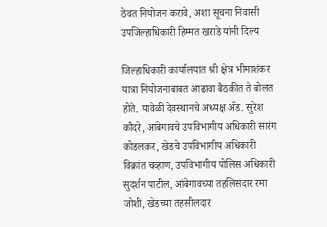ठेवत नियोजन करावे, अशा सूचना निवासी उपजिल्हाधिकारी हिम्मत खराडे यांनी दिल्य

जिल्हाधिकारी कार्यालयात श्री क्षेत्र भीमाशंकर यात्रा नियोजनाबाबत आढावा बैठकीत ते बोलत होते. यावेळी देवस्थानचे अध्यक्ष ॲड. सुरेश कौदरे, आंबेगावचे उपविभागीय अधिकारी सारंग कोडलकर, खेडचे उपविभागीय अधिकारी विक्रांत चव्हाण, उपविभागीय पोलिस अधिकारी सुदर्शन पाटील, आंबेगावच्या तहलिसदार रमा जोशी, खेडच्या तहसीलदार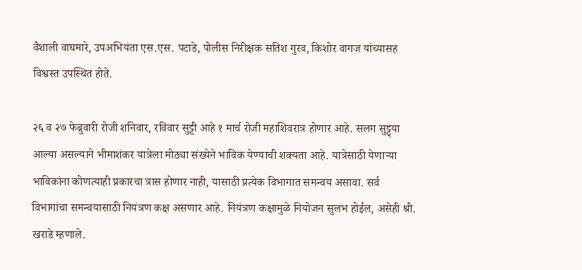वैशाली वाघमारे, उपअभियंता एस.एस. पटाडे, पोलीस निरीक्षक सतिश गुरव, किशोर वागज यांच्यासह विश्वस्त उपस्थित होते.

२६ व २७ फेब्रुवारी रोजी शनिवार, रविवार सुट्टी आहे १ मार्च रोजी महाशिवरात्र होणार आहे. सलग सुट्ट्या आल्या असल्याने भीमाशंकर यात्रेला मोठ्या संख्येने भाविक येण्याची शक्यता आहे. यात्रेसाठी येणाऱ्या भाविकांना कोणत्याही प्रकारचा त्रास होणार नाही, यासाठी प्रत्येक विभागात समन्वय असावा. सर्व विभागांचा समन्वयासाठी नियंत्रण कक्ष असणार आहे. नियंत्रण कक्षामुळे नियोजन सुलभ होईल, असेही श्री. खराडे म्हणाले.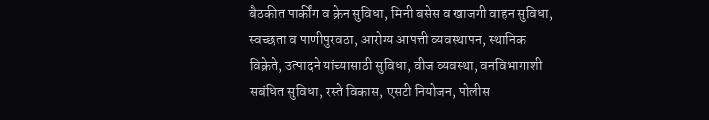बैठकीत पार्कींग व क्रेन सुविधा, मिनी बसेस व खाजगी वाहन सुविधा, स्वच्छता व पाणीपुरवठा, आरोग्य आपत्ती व्यवस्थापन, स्थानिक विक्रेते, उत्पादने यांच्यासाठी सुविधा, वीज व्यवस्था, वनविभागाशी सबंधित सुविधा, रस्ते विकास, एसटी नियोजन, पोलीस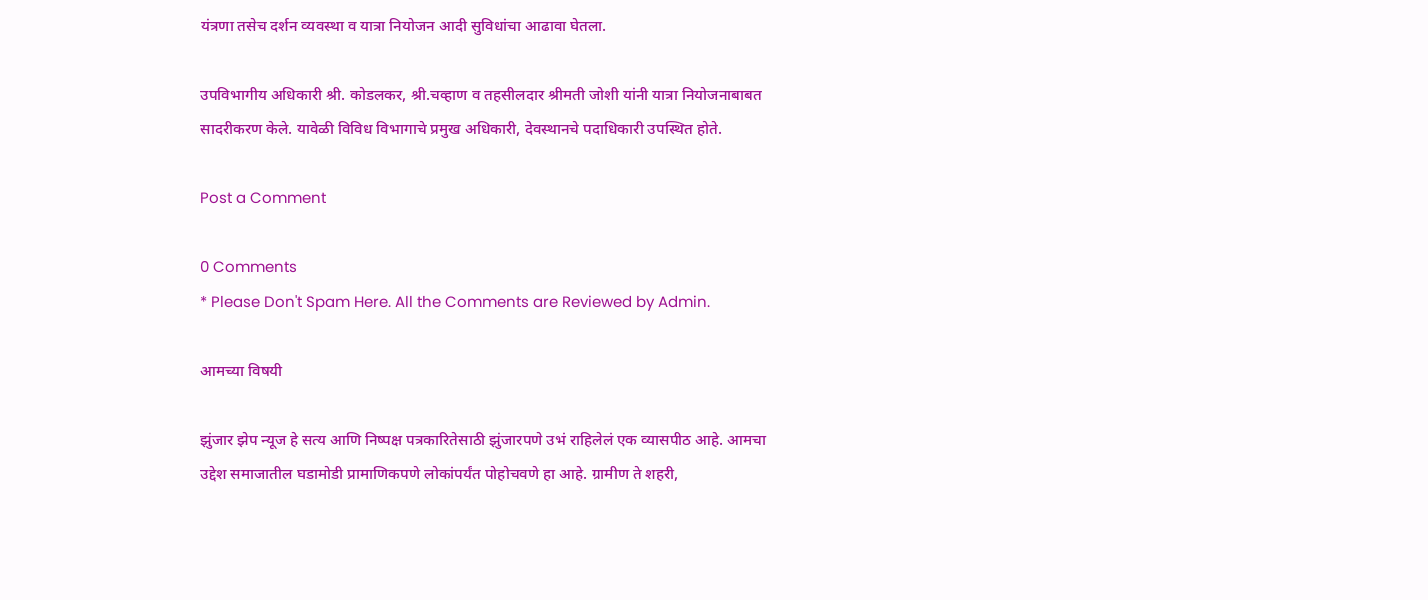यंत्रणा तसेच दर्शन व्यवस्था व यात्रा नियोजन आदी सुविधांचा आढावा घेतला.

उपविभागीय अधिकारी श्री. कोडलकर, श्री.चव्हाण व तहसीलदार श्रीमती जोशी यांनी यात्रा नियोजनाबाबत सादरीकरण केले. यावेळी विविध विभागाचे प्रमुख अधिकारी, देवस्थानचे पदाधिकारी उपस्थित होते.

Post a Comment

0 Comments
* Please Don't Spam Here. All the Comments are Reviewed by Admin.

आमच्या विषयी

झुंजार झेप न्यूज हे सत्य आणि निष्पक्ष पत्रकारितेसाठी झुंजारपणे उभं राहिलेलं एक व्यासपीठ आहे. आमचा उद्देश समाजातील घडामोडी प्रामाणिकपणे लोकांपर्यंत पोहोचवणे हा आहे. ग्रामीण ते शहरी,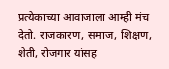प्रत्येकाच्या आवाजाला आम्ही मंच देतो. राजकारण, समाज, शिक्षण, शेती, रोजगार यांसह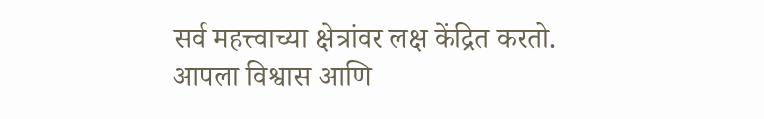सर्व महत्त्वाच्या क्षेत्रांवर लक्ष केंद्रित करतो. आपला विश्वास आणि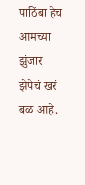पाठिंबा हेच आमच्या झुंजार झेपेचं खरं बळ आहे.